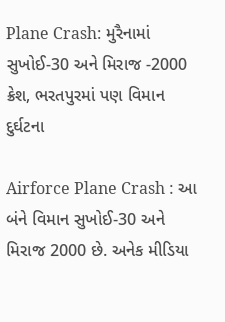Plane Crash: મુરૈનામાં સુખોઈ-30 અને મિરાજ -2000 ક્રેશ, ભરતપુરમાં પણ વિમાન દુર્ઘટના

Airforce Plane Crash : આ બંને વિમાન સુખોઈ-30 અને મિરાજ 2000 છે. અનેક મીડિયા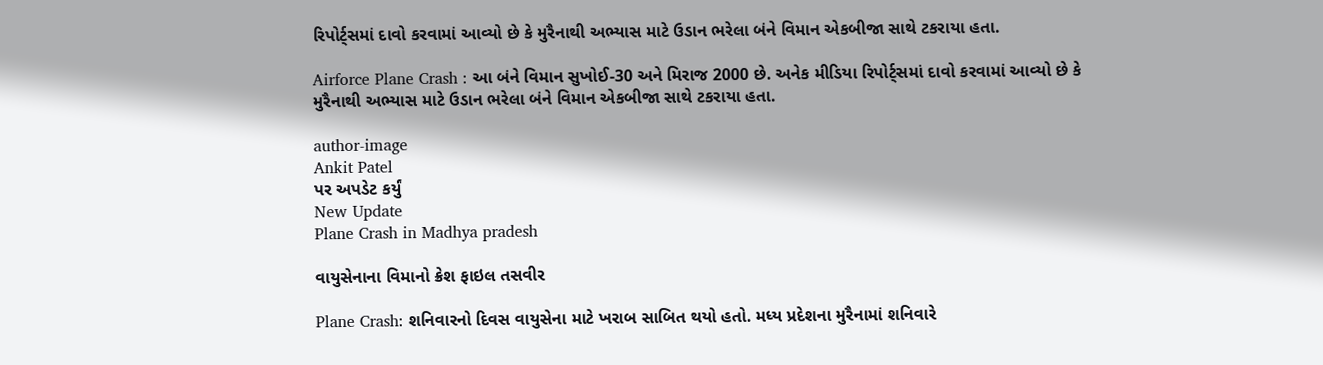રિપોર્ટ્સમાં દાવો કરવામાં આવ્યો છે કે મુરૈનાથી અભ્યાસ માટે ઉડાન ભરેલા બંને વિમાન એકબીજા સાથે ટકરાયા હતા.

Airforce Plane Crash : આ બંને વિમાન સુખોઈ-30 અને મિરાજ 2000 છે. અનેક મીડિયા રિપોર્ટ્સમાં દાવો કરવામાં આવ્યો છે કે મુરૈનાથી અભ્યાસ માટે ઉડાન ભરેલા બંને વિમાન એકબીજા સાથે ટકરાયા હતા.

author-image
Ankit Patel
પર અપડેટ કર્યું
New Update
Plane Crash in Madhya pradesh

વાયુસેનાના વિમાનો ક્રેશ ફાઇલ તસવીર

Plane Crash: શનિવારનો દિવસ વાયુસેના માટે ખરાબ સાબિત થયો હતો. મધ્ય પ્રદેશના મુરૈનામાં શનિવારે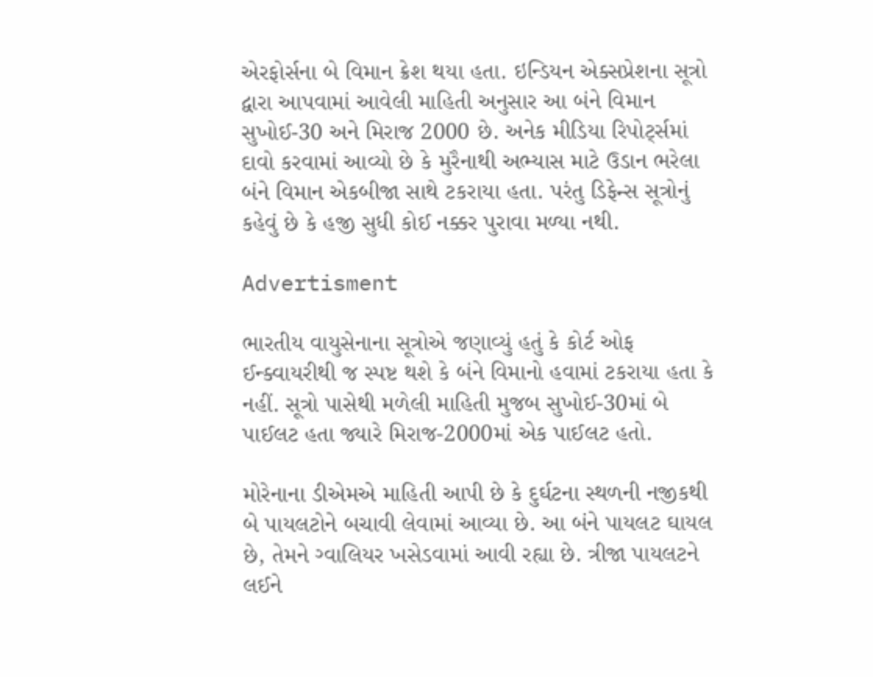એરફોર્સના બે વિમાન ક્રેશ થયા હતા. ઇન્ડિયન એક્સપ્રેશના સૂત્રો દ્વારા આપવામાં આવેલી માહિતી અનુસાર આ બંને વિમાન સુખોઈ-30 અને મિરાજ 2000 છે. અનેક મીડિયા રિપોર્ટ્સમાં દાવો કરવામાં આવ્યો છે કે મુરૈનાથી અભ્યાસ માટે ઉડાન ભરેલા બંને વિમાન એકબીજા સાથે ટકરાયા હતા. પરંતુ ડિફેન્સ સૂત્રોનું કહેવું છે કે હજી સુધી કોઈ નક્કર પુરાવા મળ્યા નથી.

Advertisment

ભારતીય વાયુસેનાના સૂત્રોએ જણાવ્યું હતું કે કોર્ટ ઓફ ઈન્ક્વાયરીથી જ સ્પષ્ટ થશે કે બંને વિમાનો હવામાં ટકરાયા હતા કે નહીં. સૂત્રો પાસેથી મળેલી માહિતી મુજબ સુખોઈ-30માં બે પાઈલટ હતા જ્યારે મિરાજ-2000માં એક પાઈલટ હતો.

મોરેનાના ડીએમએ માહિતી આપી છે કે દુર્ઘટના સ્થળની નજીકથી બે પાયલટોને બચાવી લેવામાં આવ્યા છે. આ બંને પાયલટ ઘાયલ છે, તેમને ગ્વાલિયર ખસેડવામાં આવી રહ્યા છે. ત્રીજા પાયલટને લઈને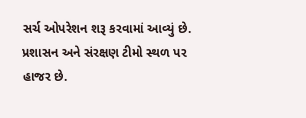સર્ચ ઓપરેશન શરૂ કરવામાં આવ્યું છે. પ્રશાસન અને સંરક્ષણ ટીમો સ્થળ પર હાજર છે.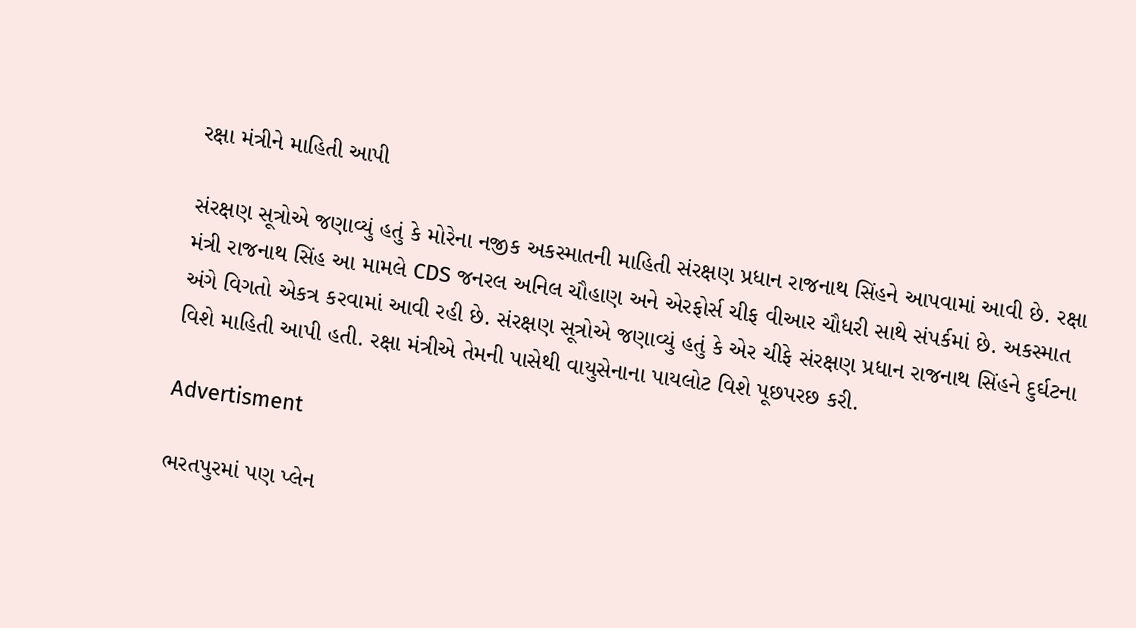રક્ષા મંત્રીને માહિતી આપી

સંરક્ષણ સૂત્રોએ જણાવ્યું હતું કે મોરેના નજીક અકસ્માતની માહિતી સંરક્ષણ પ્રધાન રાજનાથ સિંહને આપવામાં આવી છે. રક્ષા મંત્રી રાજનાથ સિંહ આ મામલે CDS જનરલ અનિલ ચૌહાણ અને એરફોર્સ ચીફ વીઆર ચૌધરી સાથે સંપર્કમાં છે. અકસ્માત અંગે વિગતો એકત્ર કરવામાં આવી રહી છે. સંરક્ષણ સૂત્રોએ જણાવ્યું હતું કે એર ચીફે સંરક્ષણ પ્રધાન રાજનાથ સિંહને દુર્ઘટના વિશે માહિતી આપી હતી. રક્ષા મંત્રીએ તેમની પાસેથી વાયુસેનાના પાયલોટ વિશે પૂછપરછ કરી.

Advertisment

ભરતપુરમાં પણ પ્લેન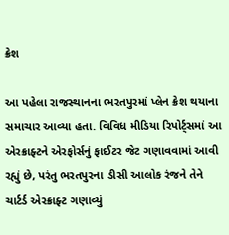ક્રેશ

આ પહેલા રાજસ્થાનના ભરતપુરમાં પ્લેન ક્રેશ થયાના સમાચાર આવ્યા હતા. વિવિધ મીડિયા રિપોર્ટ્સમાં આ એરક્રાફ્ટને એરફોર્સનું ફાઈટર જેટ ગણાવવામાં આવી રહ્યું છે, પરંતુ ભરતપુરના ડીસી આલોક રંજને તેને ચાર્ટર્ડ એરક્રાફ્ટ ગણાવ્યું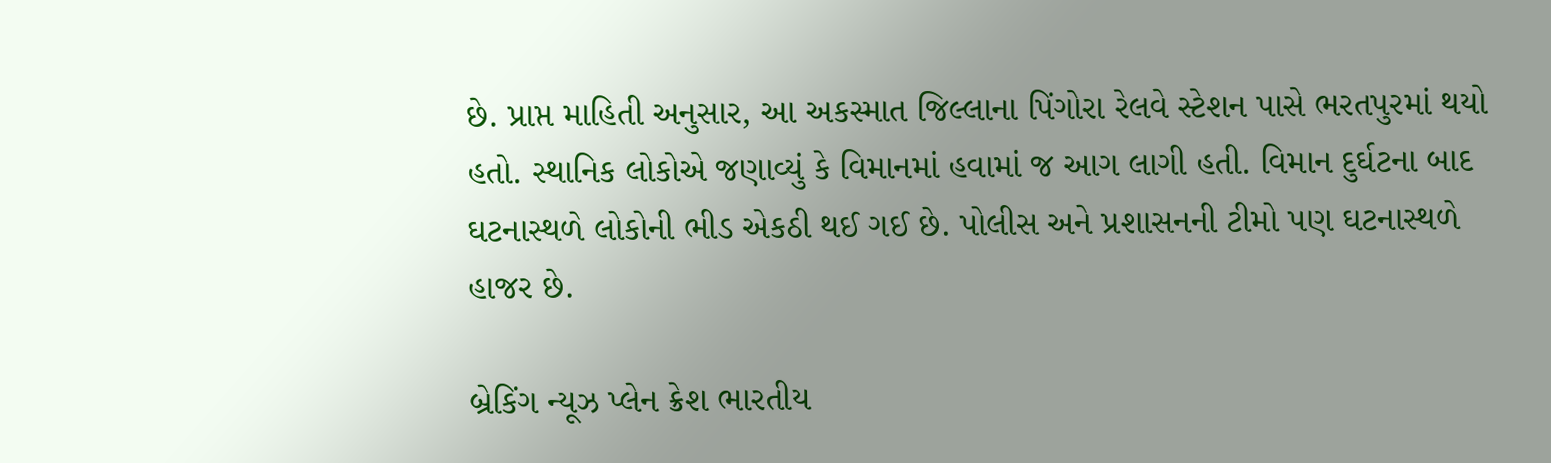છે. પ્રાપ્ત માહિતી અનુસાર, આ અકસ્માત જિલ્લાના પિંગોરા રેલવે સ્ટેશન પાસે ભરતપુરમાં થયો હતો. સ્થાનિક લોકોએ જણાવ્યું કે વિમાનમાં હવામાં જ આગ લાગી હતી. વિમાન દુર્ઘટના બાદ ઘટનાસ્થળે લોકોની ભીડ એકઠી થઈ ગઈ છે. પોલીસ અને પ્રશાસનની ટીમો પણ ઘટનાસ્થળે હાજર છે.

બ્રેકિંગ ન્યૂઝ પ્લેન ક્રેશ ભારતીય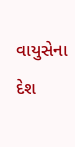વાયુસેના દેશ